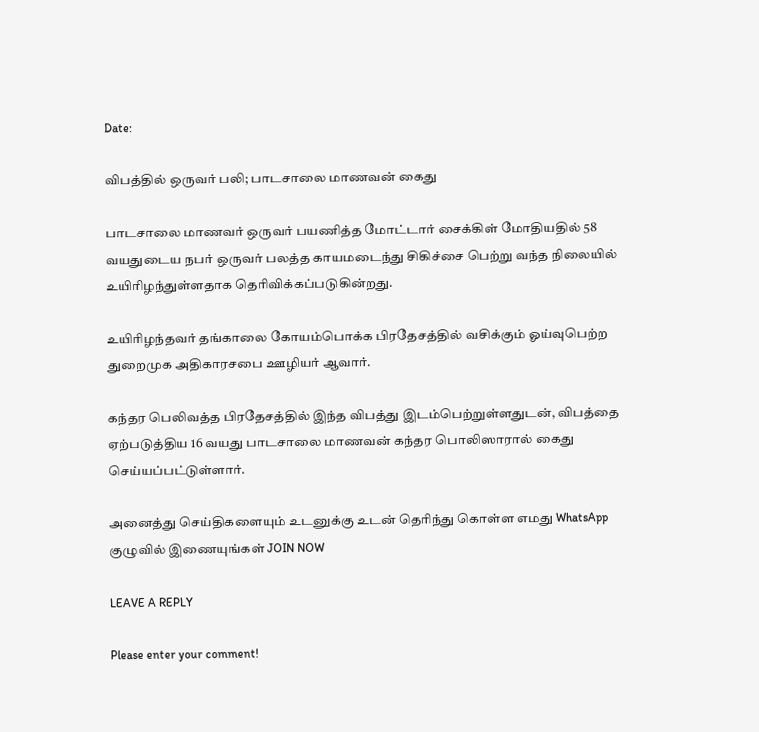Date:

விபத்தில் ஒருவர் பலி; பாடசாலை மாணவன் கைது

பாடசாலை மாணவர் ஒருவர் பயணித்த மோட்டார் சைக்கிள் மோதியதில் 58 வயதுடைய நபர் ஒருவர் பலத்த காயமடைந்து சிகிச்சை பெற்று வந்த நிலையில் உயிரிழந்துள்ளதாக தெரிவிக்கப்படுகின்றது.

உயிரிழந்தவர் தங்காலை கோயம்பொக்க பிரதேசத்தில் வசிக்கும் ஓய்வுபெற்ற துறைமுக அதிகாரசபை ஊழியர் ஆவார்.

கந்தர பெலிவத்த பிரதேசத்தில் இந்த விபத்து இடம்பெற்றுள்ளதுடன், விபத்தை ஏற்படுத்திய 16 வயது பாடசாலை மாணவன் கந்தர பொலிஸாரால் கைது செய்யப்பட்டுள்ளார்.

அனைத்து செய்திகளையும் உடனுக்கு உடன் தெரிந்து கொள்ள எமது WhatsApp குழுவில் இணையுங்கள் JOIN NOW

LEAVE A REPLY

Please enter your comment!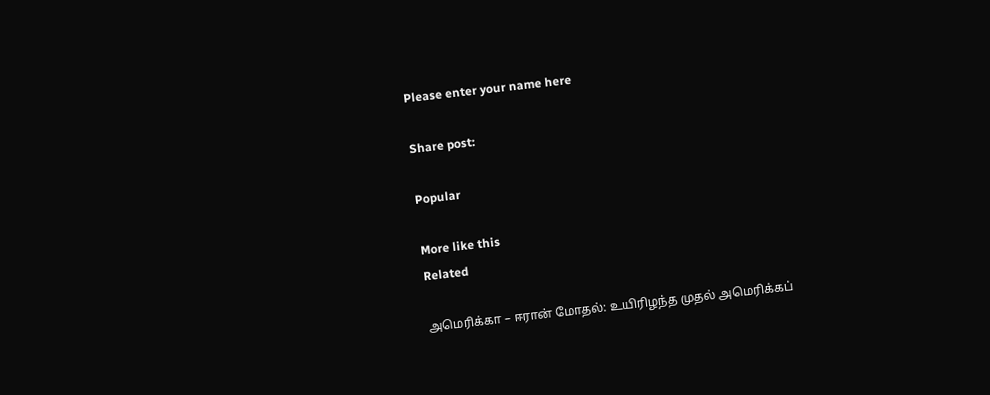Please enter your name here

Share post:

Popular

More like this
Related

அமெரிக்கா – ஈரான் மோதல்: உயிரிழந்த முதல் அமெரிக்கப்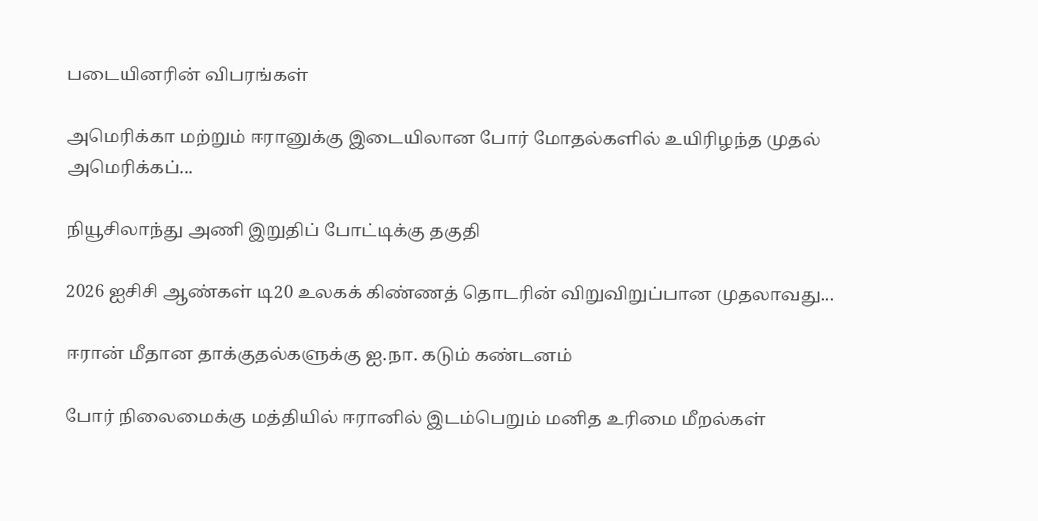படையினரின் விபரங்கள்

அமெரிக்கா மற்றும் ஈரானுக்கு இடையிலான போர் மோதல்களில் உயிரிழந்த முதல் அமெரிக்கப்...

நியூசிலாந்து அணி இறுதிப் போட்டிக்கு தகுதி

2026 ஐசிசி ஆண்கள் டி20 உலகக் கிண்ணத் தொடரின் விறுவிறுப்பான முதலாவது...

ஈரான் மீதான தாக்குதல்களுக்கு ஐ.நா. கடும் கண்டனம்

போர் நிலைமைக்கு மத்தியில் ஈரானில் இடம்பெறும் மனித உரிமை மீறல்கள்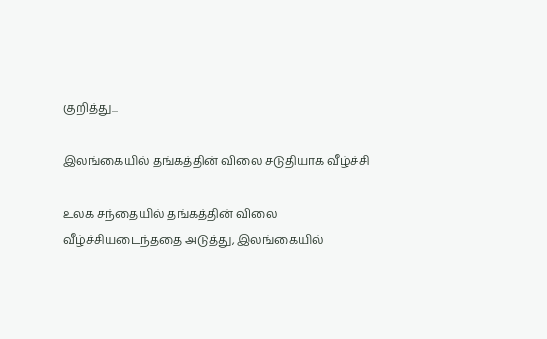குறித்து...

இலங்கையில் தங்கத்தின் விலை சடுதியாக வீழ்ச்சி

உலக சந்தையில் தங்கத்தின் விலை வீழ்ச்சியடைந்ததை அடுத்து, இலங்கையில்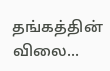தங்கத்தின் விலை...